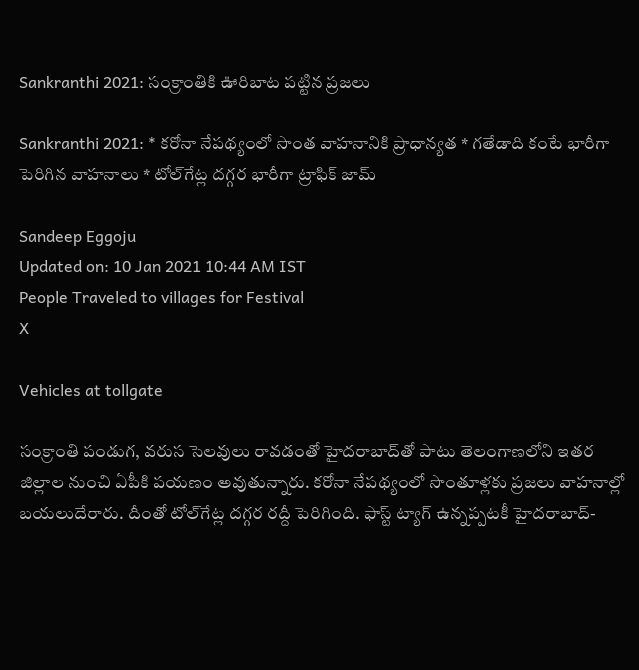Sankranthi 2021: సంక్రాంతికి ఊరిబాట పట్టిన ప్రజలు

Sankranthi 2021: * కరోనా నేపథ్యంలో సొంత వాహనానికి ప్రాధాన్యత * గతేడాది కంటే భారీగా పెరిగిన వాహనాలు * టోల్‌గేట్ల దగ్గర భారీగా ట్రాఫిక్ జామ్

Sandeep Eggoju
Updated on: 10 Jan 2021 10:44 AM IST
People Traveled to villages for Festival
X

Vehicles at tollgate

సంక్రాంతి పండుగ, వరుస సెలవులు రావడంతో హైదరాబాద్‌తో పాటు తెలంగాణలోని ఇతర జిల్లాల నుంచి ఏపీకి పయణం అవుతున్నారు. కరోనా నేపథ్యంలో సొంతూళ్లకు ప్రజలు వాహనాల్లో బయలుదేరారు. దీంతో టోల్‌గేట్ల దగ్గర రద్దీ పెరిగింది. ఫాస్ట్ ట్యాగ్ ఉన్నప్పటకీ హైదరాబాద్‌-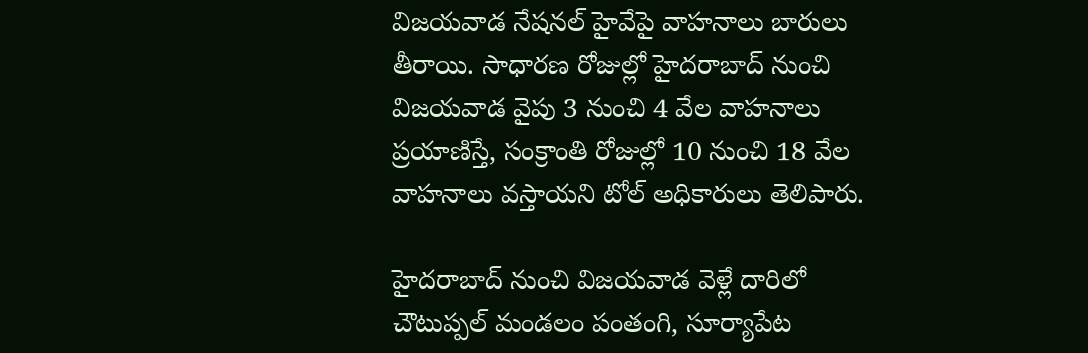విజయవాడ నేషనల్ హైవేపై వాహనాలు బారులు తీరాయి. సాధారణ రోజుల్లో హైదరాబాద్‌ నుంచి విజయవాడ వైపు 3 నుంచి 4 వేల వాహనాలు ప్రయాణిస్తే, సంక్రాంతి రోజుల్లో 10 నుంచి 18 వేల వాహనాలు వస్తాయని టోల్ అధికారులు తెలిపారు.

హైదరాబాద్‌ నుంచి విజయవాడ వెళ్లే దారిలో చౌటుప్పల్ మండలం పంతంగి, సూర్యాపేట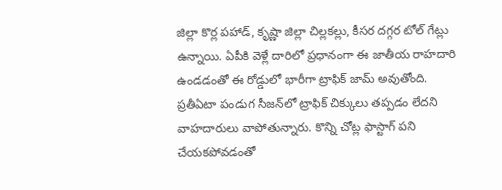జిల్లా కొర్ల పహాడ్, కృష్ణా జిల్లా చిల్లకల్లు, కీసర దగ్గర టోల్ గేట్లు ఉన్నాయి. ఏపీకి వెళ్లే దారిలో ప్రధానంగా ఈ జాతీయ రాహదారి ఉండడంతో ఈ రోడ్డులో భారీగా ట్రాఫిక్ జామ్ అవుతోంది. ప్రతీఏటా పండుగ సీజన్‌లో ట్రాఫిక్ చిక్కులు తప్పడం లేదని వాహదారులు వాపోతున్నారు. కొన్ని చోట్ల ఫాస్టాగ్ పని చేయకపోవడంతో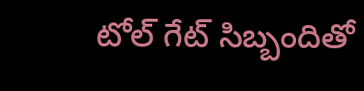టోల్ గేట్ సిబ్బందితో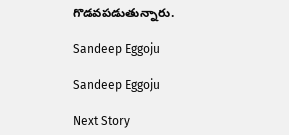గొడవపడుతున్నారు.

Sandeep Eggoju

Sandeep Eggoju

Next Story